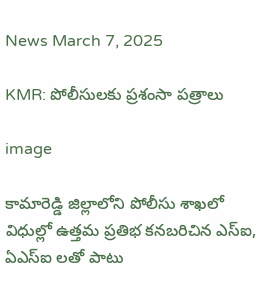News March 7, 2025

KMR: పోలీసులకు ప్రశంసా పత్రాలు

image

కామారెడ్డి జిల్లాలోని పోలీసు శాఖలో విధుల్లో ఉత్తమ ప్రతిభ కనబరిచిన ఎస్‌ఐ, ఏఎస్ఐ లతో పాటు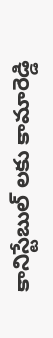కానిస్టేబుల్ లకు కామారెడ్డి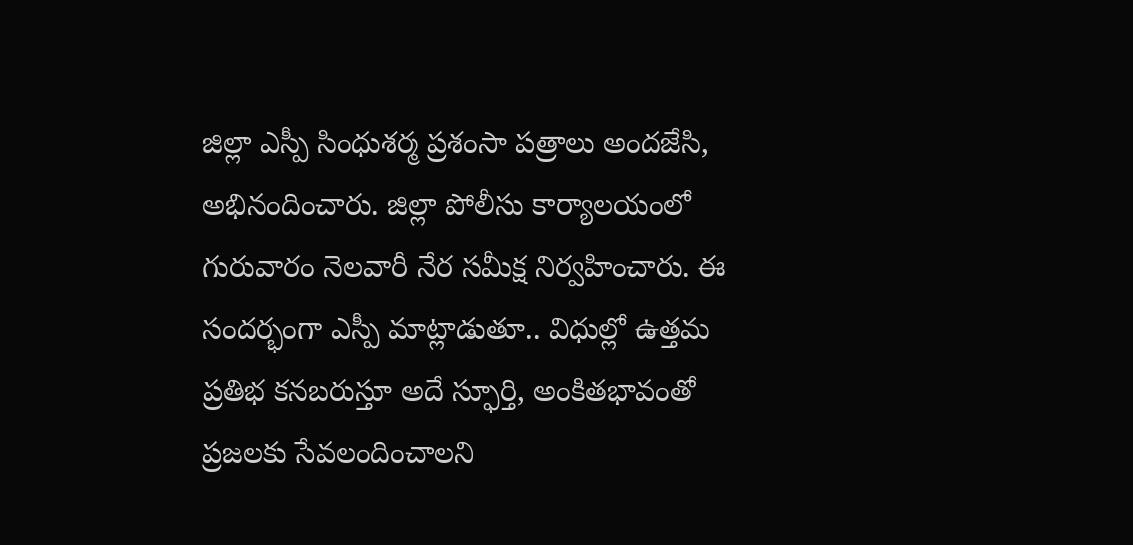జిల్లా ఎస్పీ సింధుశర్మ ప్రశంసా పత్రాలు అందజేసి, అభినందించారు. జిల్లా పోలీసు కార్యాలయంలో గురువారం నెలవారీ నేర సమీక్ష నిర్వహించారు. ఈ సందర్భంగా ఎస్పీ మాట్లాడుతూ.. విధుల్లో ఉత్తమ ప్రతిభ కనబరుస్తూ అదే స్ఫూర్తి, అంకితభావంతో ప్రజలకు సేవలందించాలని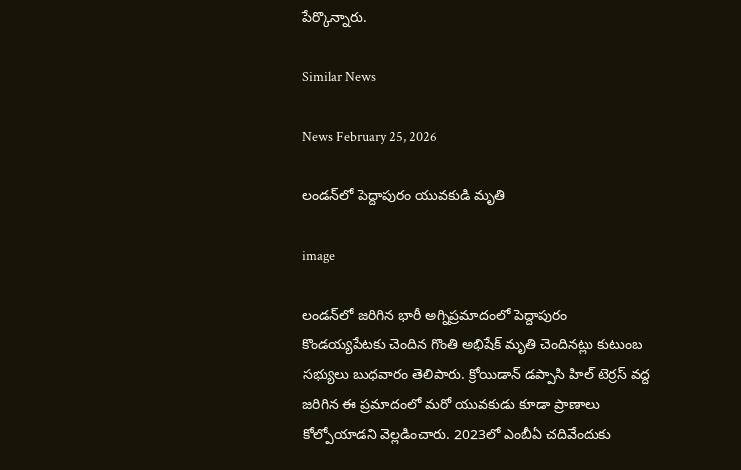పేర్కొన్నారు.

Similar News

News February 25, 2026

లండన్‌లో పెద్దాపురం యువకుడి మృతి

image

లండన్‌లో జరిగిన భారీ అగ్నిప్రమాదంలో పెద్దాపురం కొండయ్యపేటకు చెందిన గొంతి అభిషేక్ మృతి చెందినట్లు కుటుంబ సభ్యులు బుధవారం తెలిపారు. క్రోయిడాన్ డప్పాసి హిల్ టెర్రస్ వద్ద జరిగిన ఈ ప్రమాదంలో మరో యువకుడు కూడా ప్రాణాలు కోల్పోయాడని వెల్లడించారు. 2023లో ఎంబీఏ చదివేందుకు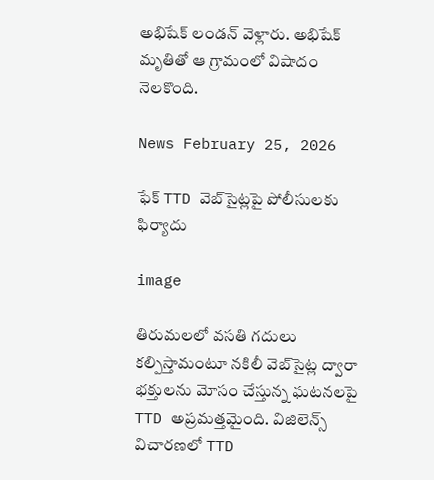అభిషేక్ లండన్ వెళ్లారు. అభిషేక్ మృతితో ఆ గ్రామంలో విషాదం నెలకొంది.

News February 25, 2026

ఫేక్ TTD వెబ్‌సైట్లపై పోలీసులకు ఫిర్యాదు

image

తిరుమలలో వసతి గదులు కల్పిస్తామంటూ నకిలీ వెబ్‌సైట్ల ద్వారా భక్తులను మోసం చేస్తున్న ఘటనలపై TTD అప్రమత్తమైంది. విజిలెన్స్ విచారణలో TTD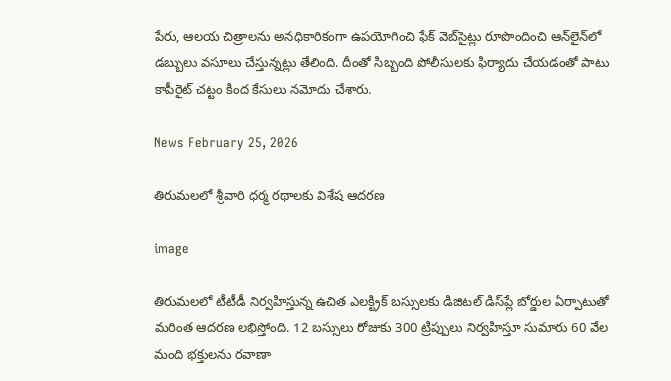పేరు, ఆలయ చిత్రాలను అనధికారికంగా ఉపయోగించి ఫేక్ వెబ్‌సైట్లు రూపొందించి ఆన్‌లైన్‌లో డబ్బులు వసూలు చేస్తున్నట్లు తేలింది. దీంతో సిబ్బంది పోలీసులకు ఫిర్యాదు చేయడంతో పాటు కాపీరైట్ చట్టం కింద కేసులు నమోదు చేశారు.

News February 25, 2026

తిరుమలలో శ్రీవారి ధర్మ రథాలకు విశేష ఆదరణ

image

తిరుమలలో టీటీడీ నిర్వహిస్తున్న ఉచిత ఎలక్ట్రిక్ బస్సులకు డిజిటల్ డిస్‌ప్లే బోర్డుల ఏర్పాటుతో మరింత ఆదరణ లభిస్తోంది. 12 బస్సులు రోజుకు 300 ట్రిప్పులు నిర్వహిస్తూ సుమారు 60 వేల మంది భక్తులను రవాణా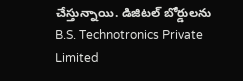చేస్తున్నాయి. డిజిటల్ బోర్డులను B.S. Technotronics Private Limited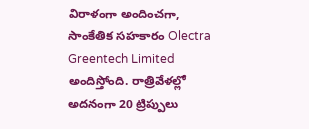విరాళంగా అందించగా, సాంకేతిక సహకారం Olectra Greentech Limited అందిస్తోంది. రాత్రివేళల్లో అదనంగా 20 ట్రిప్పులు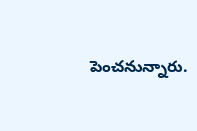పెంచనున్నారు.